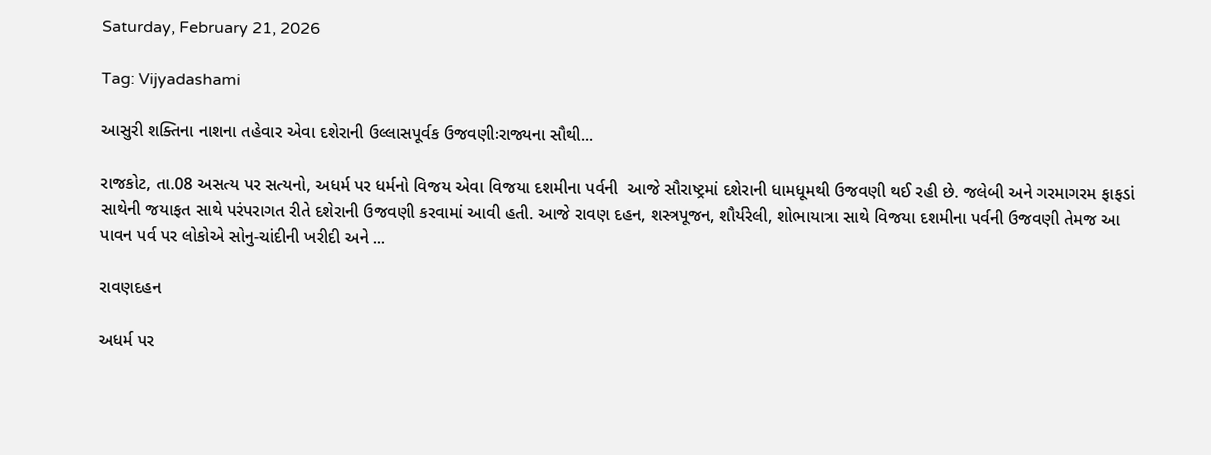Saturday, February 21, 2026

Tag: Vijyadashami

આસુરી શક્તિના નાશના તહેવાર એવા દશેરાની ઉલ્લાસપૂર્વક ઉજવણીઃરાજ્યના સૌથી...

રાજકોટ, તા.08 અસત્ય પર સત્યનો, અધર્મ પર ધર્મનો વિજય એવા વિજયા દશમીના પર્વની  આજે સૌરાષ્ટ્રમાં દશેરાની ધામધૂમથી ઉજવણી થઈ રહી છે. જલેબી અને ગરમાગરમ ફાફડાં સાથેની જયાફત સાથે પરંપરાગત રીતે દશેરાની ઉજવણી કરવામાં આવી હતી. આજે રાવણ દહન, શસ્ત્રપૂજન, શૌર્યરેલી, શોભાયાત્રા સાથે વિજયા દશમીના પર્વની ઉજવણી તેમજ આ પાવન પર્વ પર લોકોએ સોનુ-ચાંદીની ખરીદી અને ...

રાવણદહન

અધર્મ પર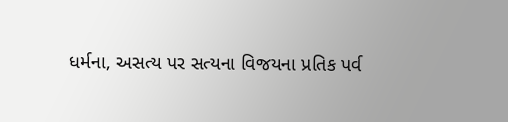ધર્મના, અસત્ય પર સત્યના વિજયના પ્રતિક પર્વ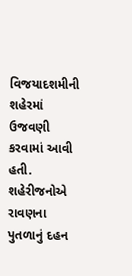વિજયાદશમીની શહેરમાં ઉજવણી કરવામાં આવી હતી. શહેરીજનોએ રાવણના પુતળાનું દહન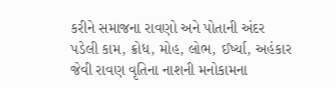કરીને સમાજના રાવણો અને પોતાની અંદર પડેલી કામ, ક્રોધ, મોહ, લોભ, ઈર્ષ્યા, અહંકાર જેવી રાવણ વૃતિના નાશની મનોકામના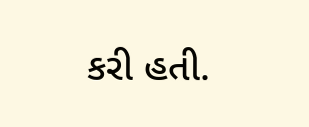કરી હતી.